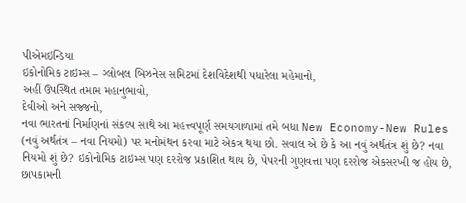પીએમઇન્ડિયા
ઇકોનોમિક ટાઇમ્સ – ગ્લોબલ બિઝનેસ સમિટમાં દેશવિદેશથી પધારેલા મહેમાનો,
અહીં ઉપસ્થિત તમામ મહાનુભાવો,
દેવીઓ અને સજ્જનો,
નવા ભારતનાં નિર્માણનાં સંકલ્પ સાથે આ મહત્ત્વપૂર્ણ સમયગાળામાં તમે બધા New Economy-New Rules (નવું અર્થતંત્ર – નવા નિયમો) પર મનોમંથન કરવા માટે એકત્ર થયા છો. સવાલ એ છે કે આ નવું અર્થતંત્ર શું છે? નવા નિયમો શું છે? ઇકોનોમિક ટાઇમ્સ પણ દરરોજ પ્રકાશિત થાય છે, પેપરની ગુણવત્તા પણ દરરોજ એકસરખી જ હોય છે, છાપકામની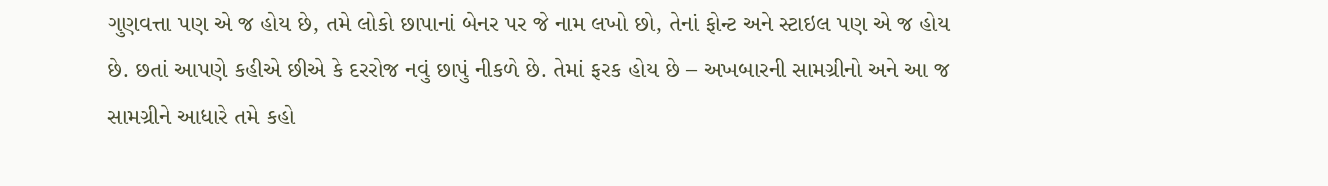ગુણવત્તા પણ એ જ હોય છે, તમે લોકો છાપાનાં બેનર પર જે નામ લખો છો, તેનાં ફોન્ટ અને સ્ટાઇલ પણ એ જ હોય છે. છતાં આપણે કહીએ છીએ કે દરરોજ નવું છાપું નીકળે છે. તેમાં ફરક હોય છે – અખબારની સામગ્રીનો અને આ જ સામગ્રીને આધારે તમે કહો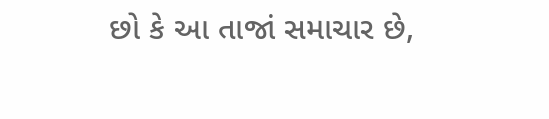છો કે આ તાજાં સમાચાર છે,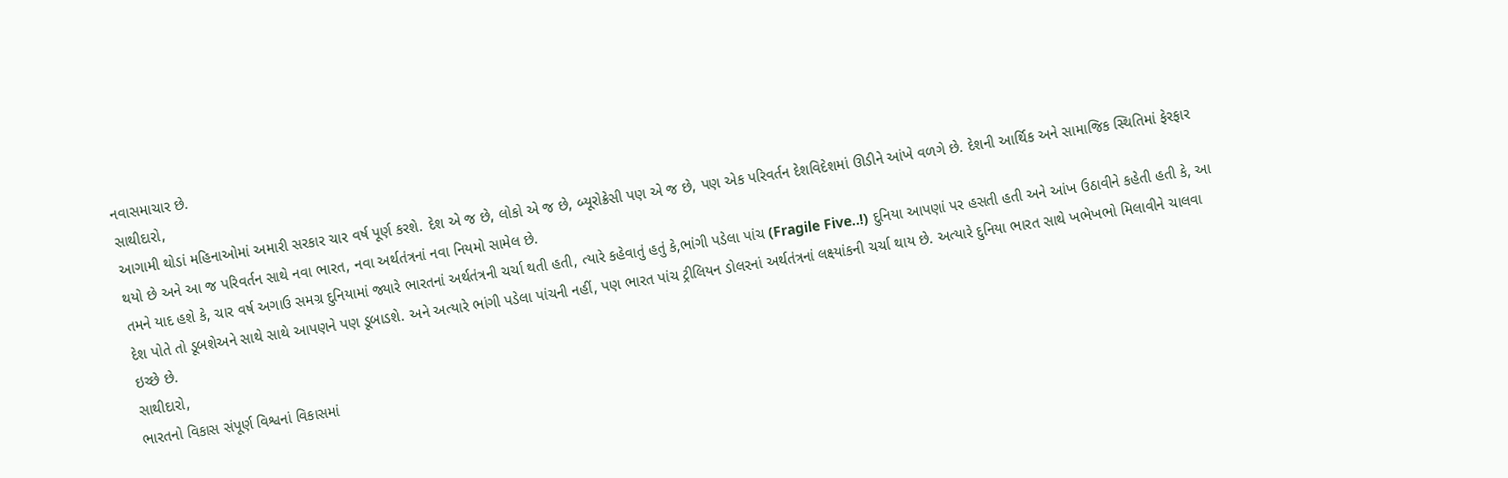નવાસમાચાર છે.
સાથીદારો,
આગામી થોડાં મહિનાઓમાં અમારી સરકાર ચાર વર્ષ પૂર્ણ કરશે. દેશ એ જ છે, લોકો એ જ છે, બ્યૂરોક્રેસી પણ એ જ છે, પણ એક પરિવર્તન દેશવિદેશમાં ઊડીને આંખે વળગે છે. દેશની આર્થિક અને સામાજિક સ્થિતિમાં ફેરફાર થયો છે અને આ જ પરિવર્તન સાથે નવા ભારત, નવા અર્થતંત્રનાં નવા નિયમો સામેલ છે.
તમને યાદ હશે કે, ચાર વર્ષ અગાઉ સમગ્ર દુનિયામાં જ્યારે ભારતનાં અર્થતંત્રની ચર્ચા થતી હતી, ત્યારે કહેવાતું હતું કે,ભાંગી પડેલા પાંચ (Fragile Five..!) દુનિયા આપણાં પર હસતી હતી અને આંખ ઉઠાવીને કહેતી હતી કે, આ દેશ પોતે તો ડૂબશેઅને સાથે સાથે આપણને પણ ડૂબાડશે. અને અત્યારે ભાંગી પડેલા પાંચની નહીં, પણ ભારત પાંચ ટ્રીલિયન ડોલરનાં અર્થતંત્રનાં લક્ષ્યાંકની ચર્ચા થાય છે. અત્યારે દુનિયા ભારત સાથે ખભેખભો મિલાવીને ચાલવા ઇચ્છે છે.
સાથીદારો,
ભારતનો વિકાસ સંપૂર્ણ વિશ્વનાં વિકાસમાં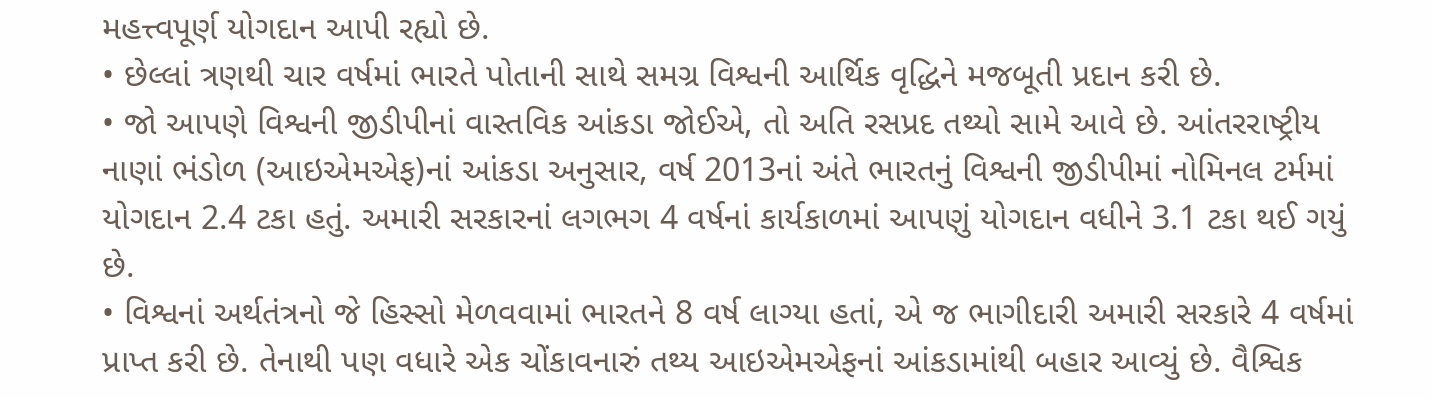મહત્ત્વપૂર્ણ યોગદાન આપી રહ્યો છે.
• છેલ્લાં ત્રણથી ચાર વર્ષમાં ભારતે પોતાની સાથે સમગ્ર વિશ્વની આર્થિક વૃદ્ધિને મજબૂતી પ્રદાન કરી છે.
• જો આપણે વિશ્વની જીડીપીનાં વાસ્તવિક આંકડા જોઈએ, તો અતિ રસપ્રદ તથ્યો સામે આવે છે. આંતરરાષ્ટ્રીય નાણાં ભંડોળ (આઇએમએફ)નાં આંકડા અનુસાર, વર્ષ 2013નાં અંતે ભારતનું વિશ્વની જીડીપીમાં નોમિનલ ટર્મમાં યોગદાન 2.4 ટકા હતું. અમારી સરકારનાં લગભગ 4 વર્ષનાં કાર્યકાળમાં આપણું યોગદાન વધીને 3.1 ટકા થઈ ગયું છે.
• વિશ્વનાં અર્થતંત્રનો જે હિસ્સો મેળવવામાં ભારતને 8 વર્ષ લાગ્યા હતાં, એ જ ભાગીદારી અમારી સરકારે 4 વર્ષમાં પ્રાપ્ત કરી છે. તેનાથી પણ વધારે એક ચોંકાવનારું તથ્ય આઇએમએફનાં આંકડામાંથી બહાર આવ્યું છે. વૈશ્વિક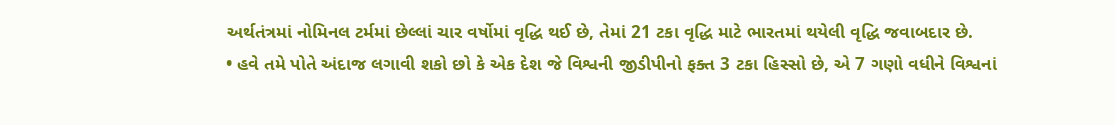અર્થતંત્રમાં નોમિનલ ટર્મમાં છેલ્લાં ચાર વર્ષોમાં વૃદ્ધિ થઈ છે, તેમાં 21 ટકા વૃદ્ધિ માટે ભારતમાં થયેલી વૃદ્ધિ જવાબદાર છે.
• હવે તમે પોતે અંદાજ લગાવી શકો છો કે એક દેશ જે વિશ્વની જીડીપીનો ફક્ત 3 ટકા હિસ્સો છે, એ 7 ગણો વધીને વિશ્વનાં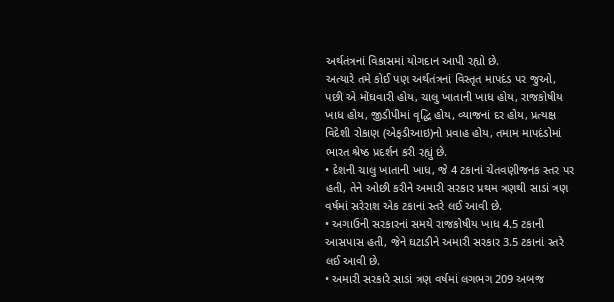અર્થતંત્રનાં વિકાસમાં યોગદાન આપી રહ્યો છે.
અત્યારે તમે કોઈ પણ અર્થતંત્રનાં વિસ્તૃત માપદંડ પર જુઓ, પછી એ મોંઘવારી હોય, ચાલુ ખાતાની ખાધ હોય, રાજકોષીય ખાધ હોય, જીડીપીમાં વૃદ્ધિ હોય, વ્યાજનાં દર હોય, પ્રત્યક્ષ વિદેશી રોકાણ (એફડીઆઇ)નો પ્રવાહ હોય, તમામ માપદંડોમાં ભારત શ્રેષ્ઠ પ્રદર્શન કરી રહ્યું છે.
• દેશની ચાલુ ખાતાની ખાધ, જે 4 ટકાનાં ચેતવણીજનક સ્તર પર હતી, તેને ઓછી કરીને અમારી સરકાર પ્રથમ ત્રણથી સાડાં ત્રણ વર્ષમાં સરેરાશ એક ટકાનાં સ્તરે લઈ આવી છે.
• અગાઉની સરકારનાં સમયે રાજકોષીય ખાધ 4.5 ટકાની આસપાસ હતી, જેને ઘટાડીને અમારી સરકાર 3.5 ટકાનાં સ્તરે લઈ આવી છે.
• અમારી સરકારે સાડાં ત્રણ વર્ષમાં લગભગ 209 અબજ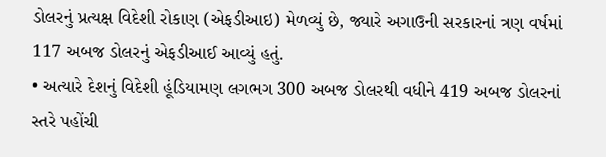ડોલરનું પ્રત્યક્ષ વિદેશી રોકાણ (એફડીઆઇ) મેળવ્યું છે, જ્યારે અગાઉની સરકારનાં ત્રણ વર્ષમાં 117 અબજ ડોલરનું એફડીઆઈ આવ્યું હતું.
• અત્યારે દેશનું વિદેશી હૂંડિયામણ લગભગ 300 અબજ ડોલરથી વધીને 419 અબજ ડોલરનાં સ્તરે પહોંચી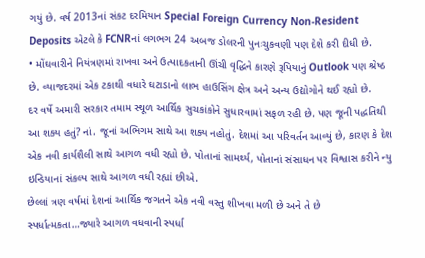ગયું છે. વર્ષ 2013નાં સંકટ દરમિયાન Special Foreign Currency Non-Resident Deposits એટલે કે FCNRનાં લગભગ 24 અબજ ડોલરની પુનઃચુકવણી પણ દેશે કરી દીધી છે.
• મોંઘવારીને નિયંત્રણમાં રાખવા અને ઉત્પાદકતાની ઊંચી વૃદ્ધિને કારણે રૂપિયાનું Outlook પણ શ્રેષ્ઠ છે. વ્યાજદરમાં એક ટકાથી વધારે ઘટાડાનો લાભ હાઉસિંગ ક્ષેત્ર અને અન્ય ઉદ્યોગોને થઈ રહ્યો છે.
દર વર્ષે અમારી સરકાર તમામ સ્થૂળ આર્થિક સુચકાંકોને સુધારવામાં સફળ રહી છે. પણ જૂની પદ્ધતિથી આ શક્ય હતું? નાં. જૂનાં અભિગમ સાથે આ શક્ય નહોતું. દેશમાં આ પરિવર્તન આવ્યું છે, કારણ કે દેશ એક નવી કાર્યશૈલી સાથે આગળ વધી રહ્યો છે. પોતાનાં સામર્થ્ય, પોતાનાં સંસાધન પર વિશ્વાસ કરીને ન્યુ ઇન્ડિયાનાં સંકલ્પ સાથે આગળ વધી રહ્યાં છીએ.
છેલ્લાં ત્રણ વર્ષમાં દેશનાં આર્થિક જગતને એક નવી વસ્તુ શીખવા મળી છે અને તે છે સ્પર્ધાત્મકતા…જ્યારે આગળ વધવાની સ્પર્ધા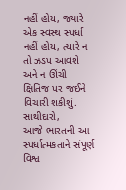નહીં હોય, જ્યારે એક સ્વસ્થ સ્પર્ધા નહીં હોય, ત્યારે ન તો ઝડપ આવશે અને ન ઊંચી ક્ષિતિજ પર જઈને વિચારી શકીશું.
સાથીદારો,
આજે ભારતની આ સ્પર્ધાત્મકતાને સંપૂર્ણ વિશ્વ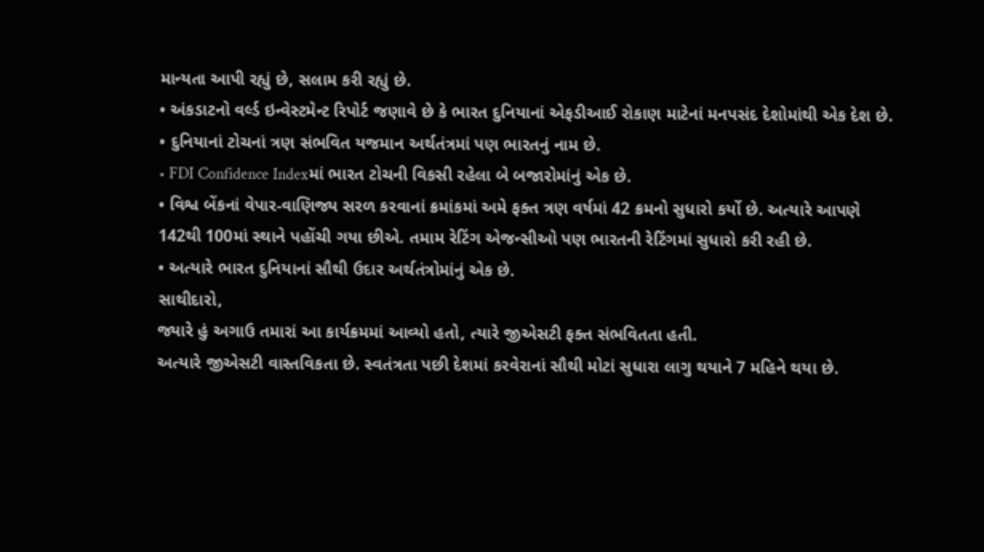માન્યતા આપી રહ્યું છે, સલામ કરી રહ્યું છે.
• અંકડાટનો વર્લ્ડ ઇન્વેસ્ટમેન્ટ રિપોર્ટ જણાવે છે કે ભારત દુનિયાનાં એફડીઆઈ રોકાણ માટેનાં મનપસંદ દેશોમાંથી એક દેશ છે.
• દુનિયાનાં ટોચનાં ત્રણ સંભવિત યજમાન અર્થતંત્રમાં પણ ભારતનું નામ છે.
• FDI Confidence Indexમાં ભારત ટોચની વિકસી રહેલા બે બજારોમાંનું એક છે.
• વિશ્વ બેંકનાં વેપાર-વાણિજ્ય સરળ કરવાનાં ક્રમાંકમાં અમે ફક્ત ત્રણ વર્ષમાં 42 ક્રમનો સુધારો કર્યો છે. અત્યારે આપણે 142થી 100માં સ્થાને પહોંચી ગયા છીએ. તમામ રેટિંગ એજન્સીઓ પણ ભારતની રેટિંગમાં સુધારો કરી રહી છે.
• અત્યારે ભારત દુનિયાનાં સૌથી ઉદાર અર્થતંત્રોમાંનું એક છે.
સાથીદારો,
જ્યારે હું અગાઉ તમારાં આ કાર્યક્રમમાં આવ્યો હતો, ત્યારે જીએસટી ફક્ત સંભવિતતા હતી.
અત્યારે જીએસટી વાસ્તવિકતા છે. સ્વતંત્રતા પછી દેશમાં કરવેરાનાં સૌથી મોટાં સુધારા લાગુ થયાને 7 મહિને થયા છે.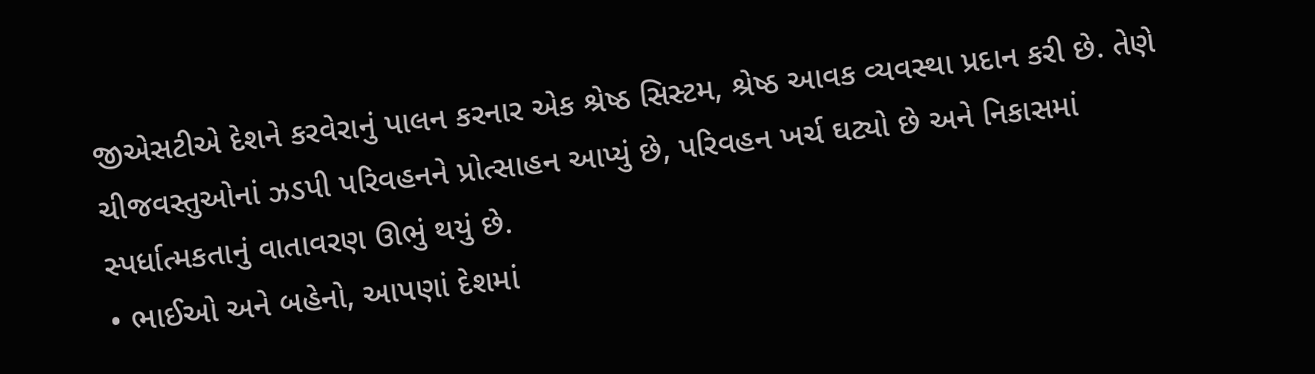જીએસટીએ દેશને કરવેરાનું પાલન કરનાર એક શ્રેષ્ઠ સિસ્ટમ, શ્રેષ્ઠ આવક વ્યવસ્થા પ્રદાન કરી છે. તેણે ચીજવસ્તુઓનાં ઝડપી પરિવહનને પ્રોત્સાહન આપ્યું છે, પરિવહન ખર્ચ ઘટ્યો છે અને નિકાસમાં સ્પર્ધાત્મકતાનું વાતાવરણ ઊભું થયું છે.
• ભાઈઓ અને બહેનો, આપણાં દેશમાં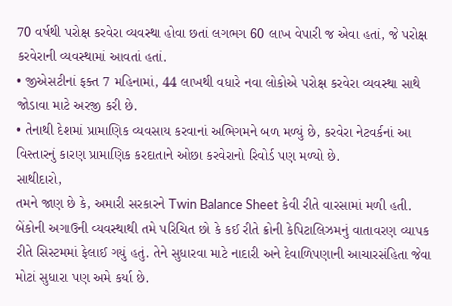70 વર્ષથી પરોક્ષ કરવેરા વ્યવસ્થા હોવા છતાં લગભગ 60 લાખ વેપારી જ એવા હતાં, જે પરોક્ષ કરવેરાની વ્યવસ્થામાં આવતાં હતાં.
• જીએસટીનાં ફક્ત 7 મહિનામાં, 44 લાખથી વધારે નવા લોકોએ પરોક્ષ કરવેરા વ્યવસ્થા સાથે જોડાવા માટે અરજી કરી છે.
• તેનાથી દેશમાં પ્રામાણિક વ્યવસાય કરવાનાં અભિગમને બળ મળ્યું છે, કરવેરા નેટવર્કનાં આ વિસ્તારનું કારણ પ્રામાણિક કરદાતાને ઓછા કરવેરાનો રિવોર્ડ પણ મળ્યો છે.
સાથીદારો,
તમને જાણ છે કે, અમારી સરકારને Twin Balance Sheet કેવી રીતે વારસામાં મળી હતી. બેંકોની અગાઉની વ્યવસ્થાથી તમે પરિચિત છો કે કઈ રીતે ક્રોની કેપિટાલિઝમનું વાતાવરણ વ્યાપક રીતે સિસ્ટમમાં ફેલાઈ ગયું હતું. તેને સુધારવા માટે નાદારી અને દેવાળિપણાની આચારસંહિતા જેવા મોટાં સુધારા પણ અમે કર્યા છે.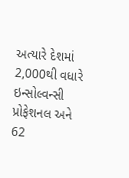અત્યારે દેશમાં 2,000થી વધારે ઇન્સોલ્વન્સી પ્રોફેશનલ અને 62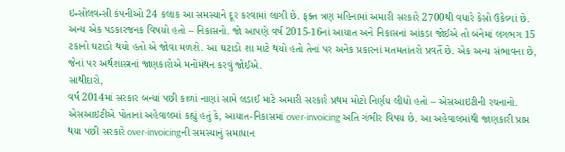ઇન્સોલવન્સી કંપનીઓ 24 કલાક આ સમસ્યાને દૂર કરવામાં લાગી છે. ફક્ત ત્રણ મહિનામાં અમારી સરકારે 2700થી વધારે કેસો ઉકેલ્યાં છે.
અન્ય એક પડકારજનક વિષયો હતો – નિકાસનો. જો આપણે વર્ષ 2015-16નાં આયાત અને નિકાસનાં આંકડા જોઈએ તો બંનેમાં લગભગ 15 ટકાનો ઘટાડો થયો હતો એ જોવા મળશે. આ ઘટાડો શા માટે થયો હતો તેનાં પર અનેક પ્રકારનાં મતમતાંતરો પ્રવર્તે છે. એક અન્ય સંભાવના છે, જેનાં પર અર્થશાસ્ત્રનાં જાણકારોએ મનોમંથન કરવું જોઈએ.
સાથીદારો,
વર્ષ 2014માં સરકાર બન્યાં પછી કાળાં નાણાં સામે લડાઈ માટે અમારી સરકારે પ્રથમ મોટો નિર્ણય લીધો હતો – એસઆઇટીની રચનાનો. એસઆઇટીએ પોતાનાં અહેવાલમાં કહ્યું હતું કે, આયાત-નિકાસમાં over-invoicing અતિ ગંભીર વિષય છે. આ અહેવાલમાંથી જાણકારી પ્રાપ્ત થયા પછી સરકારે over-invoicingની સમસ્યાનું સમાધાન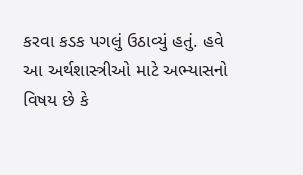કરવા કડક પગલું ઉઠાવ્યું હતું. હવે આ અર્થશાસ્ત્રીઓ માટે અભ્યાસનો વિષય છે કે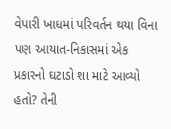વેપારી ખાધમાં પરિવર્તન થયા વિના પણ આયાત-નિકાસમાં એક પ્રકારનો ઘટાડો શા માટે આવ્યો હતો? તેની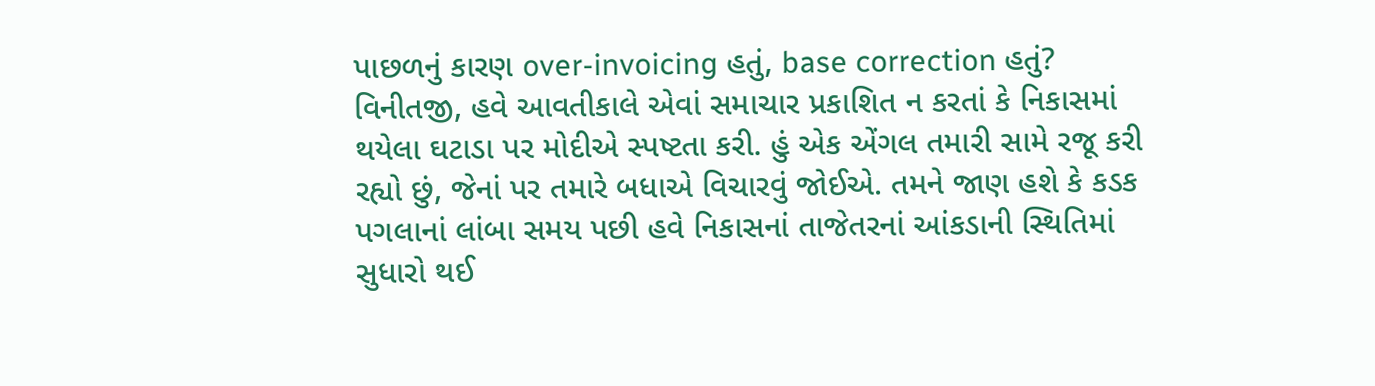પાછળનું કારણ over-invoicing હતું, base correction હતું?
વિનીતજી, હવે આવતીકાલે એવાં સમાચાર પ્રકાશિત ન કરતાં કે નિકાસમાં થયેલા ઘટાડા પર મોદીએ સ્પષ્ટતા કરી. હું એક એંગલ તમારી સામે રજૂ કરી રહ્યો છું, જેનાં પર તમારે બધાએ વિચારવું જોઈએ. તમને જાણ હશે કે કડક પગલાનાં લાંબા સમય પછી હવે નિકાસનાં તાજેતરનાં આંકડાની સ્થિતિમાં સુધારો થઈ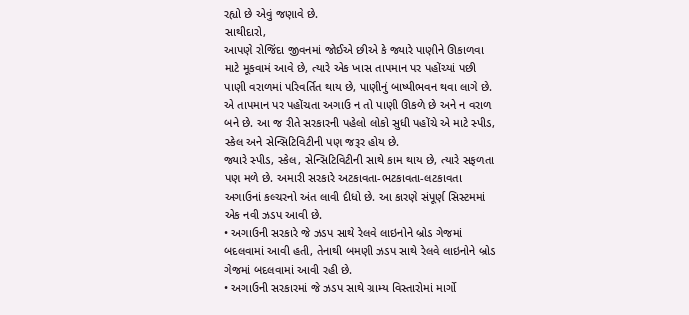રહ્યો છે એવું જણાવે છે.
સાથીદારો,
આપણે રોજિંદા જીવનમાં જોઈએ છીએ કે જ્યારે પાણીને ઊકાળવા માટે મૂકવામં આવે છે, ત્યારે એક ખાસ તાપમાન પર પહોંચ્યાં પછી પાણી વરાળમાં પરિવર્તિત થાય છે, પાણીનું બાષ્પીભવન થવા લાગે છે. એ તાપમાન પર પહોંચતા અગાઉ ન તો પાણી ઊકળે છે અને ન વરાળ બને છે. આ જ રીતે સરકારની પહેલો લોકો સુધી પહોંચે એ માટે સ્પીડ, સ્કેલ અને સેન્સિટિવિટીની પણ જરૂર હોય છે.
જ્યારે સ્પીડ, સ્કેલ, સેન્સિટિવિટીની સાથે કામ થાય છે, ત્યારે સફળતા પણ મળે છે. અમારી સરકારે અટકાવતા-ભટકાવતા-લટકાવતા અગાઉનાં કલ્ચરનો અંત લાવી દીધો છે. આ કારણે સંપૂર્ણ સિસ્ટમમાં એક નવી ઝડપ આવી છે.
• અગાઉની સરકારે જે ઝડપ સાથે રેલવે લાઇનોને બ્રોડ ગેજમાં બદલવામાં આવી હતી, તેનાથી બમણી ઝડપ સાથે રેલવે લાઇનોને બ્રોડ ગેજમાં બદલવામાં આવી રહી છે.
• અગાઉની સરકારમાં જે ઝડપ સાથે ગ્રામ્ય વિસ્તારોમાં માર્ગો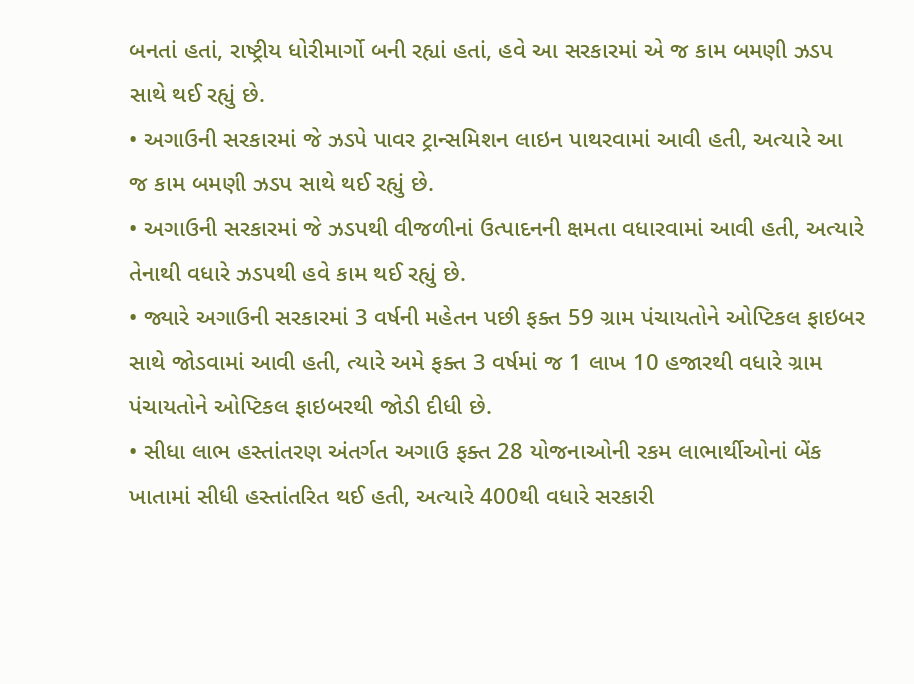બનતાં હતાં, રાષ્ટ્રીય ધોરીમાર્ગો બની રહ્યાં હતાં, હવે આ સરકારમાં એ જ કામ બમણી ઝડપ સાથે થઈ રહ્યું છે.
• અગાઉની સરકારમાં જે ઝડપે પાવર ટ્રાન્સમિશન લાઇન પાથરવામાં આવી હતી, અત્યારે આ જ કામ બમણી ઝડપ સાથે થઈ રહ્યું છે.
• અગાઉની સરકારમાં જે ઝડપથી વીજળીનાં ઉત્પાદનની ક્ષમતા વધારવામાં આવી હતી, અત્યારે તેનાથી વધારે ઝડપથી હવે કામ થઈ રહ્યું છે.
• જ્યારે અગાઉની સરકારમાં 3 વર્ષની મહેતન પછી ફક્ત 59 ગ્રામ પંચાયતોને ઓપ્ટિકલ ફાઇબર સાથે જોડવામાં આવી હતી, ત્યારે અમે ફક્ત 3 વર્ષમાં જ 1 લાખ 10 હજારથી વધારે ગ્રામ પંચાયતોને ઓપ્ટિકલ ફાઇબરથી જોડી દીધી છે.
• સીધા લાભ હસ્તાંતરણ અંતર્ગત અગાઉ ફક્ત 28 યોજનાઓની રકમ લાભાર્થીઓનાં બેંક ખાતામાં સીધી હસ્તાંતરિત થઈ હતી, અત્યારે 400થી વધારે સરકારી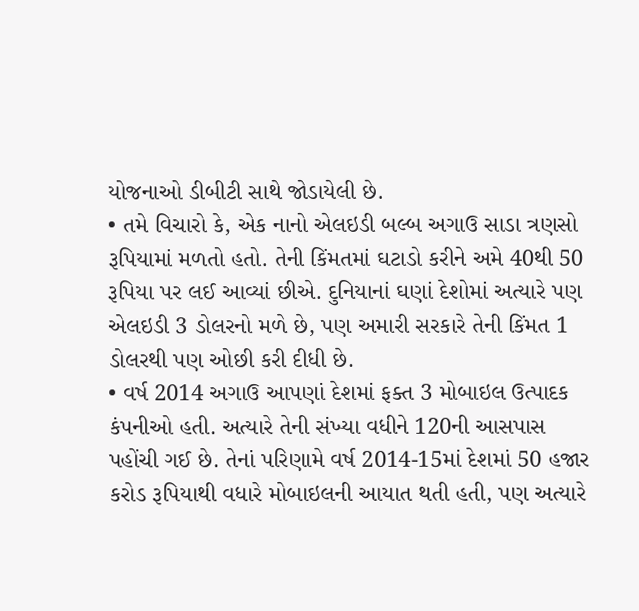યોજનાઓ ડીબીટી સાથે જોડાયેલી છે.
• તમે વિચારો કે, એક નાનો એલઇડી બલ્બ અગાઉ સાડા ત્રણસો રૂપિયામાં મળતો હતો. તેની કિંમતમાં ઘટાડો કરીને અમે 40થી 50 રૂપિયા પર લઈ આવ્યાં છીએ. દુનિયાનાં ઘણાં દેશોમાં અત્યારે પણ એલઇડી 3 ડોલરનો મળે છે, પણ અમારી સરકારે તેની કિંમત 1 ડોલરથી પણ ઓછી કરી દીધી છે.
• વર્ષ 2014 અગાઉ આપણાં દેશમાં ફક્ત 3 મોબાઇલ ઉત્પાદક કંપનીઓ હતી. અત્યારે તેની સંખ્યા વધીને 120ની આસપાસ પહોંચી ગઈ છે. તેનાં પરિણામે વર્ષ 2014-15માં દેશમાં 50 હજાર કરોડ રૂપિયાથી વધારે મોબાઇલની આયાત થતી હતી, પણ અત્યારે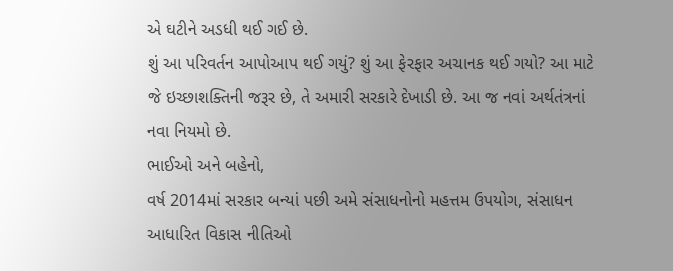એ ઘટીને અડધી થઈ ગઈ છે.
શું આ પરિવર્તન આપોઆપ થઈ ગયું? શું આ ફેરફાર અચાનક થઈ ગયો? આ માટે જે ઇચ્છાશક્તિની જરૂર છે, તે અમારી સરકારે દેખાડી છે. આ જ નવાં અર્થતંત્રનાં નવા નિયમો છે.
ભાઈઓ અને બહેનો,
વર્ષ 2014માં સરકાર બન્યાં પછી અમે સંસાધનોનો મહત્તમ ઉપયોગ, સંસાધન આધારિત વિકાસ નીતિઓ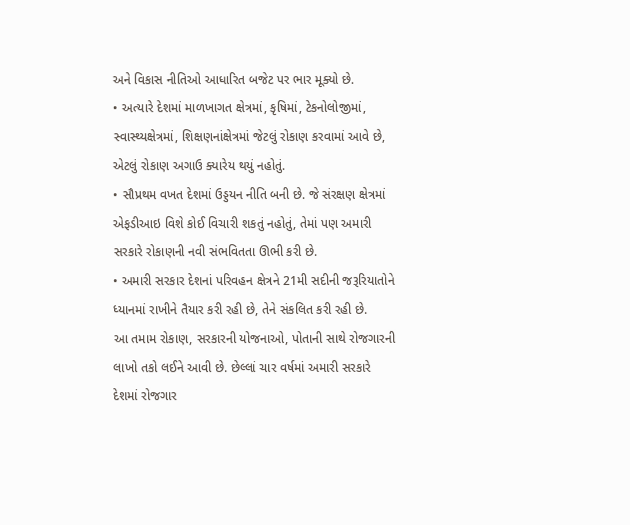અને વિકાસ નીતિઓ આધારિત બજેટ પર ભાર મૂક્યો છે.
• અત્યારે દેશમાં માળખાગત ક્ષેત્રમાં, કૃષિમાં, ટેકનોલોજીમાં, સ્વાસ્થ્યક્ષેત્રમાં, શિક્ષણનાંક્ષેત્રમાં જેટલું રોકાણ કરવામાં આવે છે, એટલું રોકાણ અગાઉ ક્યારેય થયું નહોતું.
• સૌપ્રથમ વખત દેશમાં ઉડ્ડયન નીતિ બની છે. જે સંરક્ષણ ક્ષેત્રમાં એફડીઆઇ વિશે કોઈ વિચારી શકતું નહોતું, તેમાં પણ અમારી સરકારે રોકાણની નવી સંભવિતતા ઊભી કરી છે.
• અમારી સરકાર દેશનાં પરિવહન ક્ષેત્રને 21મી સદીની જરૂરિયાતોને ધ્યાનમાં રાખીને તૈયાર કરી રહી છે, તેને સંકલિત કરી રહી છે.
આ તમામ રોકાણ, સરકારની યોજનાઓ, પોતાની સાથે રોજગારની લાખો તકો લઈને આવી છે. છેલ્લાં ચાર વર્ષમાં અમારી સરકારે દેશમાં રોજગાર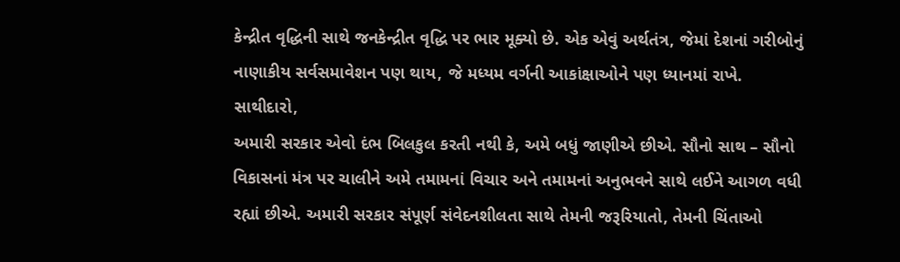કેન્દ્રીત વૃદ્ધિની સાથે જનકેન્દ્રીત વૃદ્ધિ પર ભાર મૂક્યો છે. એક એવું અર્થતંત્ર, જેમાં દેશનાં ગરીબોનું નાણાકીય સર્વસમાવેશન પણ થાય, જે મધ્યમ વર્ગની આકાંક્ષાઓને પણ ધ્યાનમાં રાખે.
સાથીદારો,
અમારી સરકાર એવો દંભ બિલકુલ કરતી નથી કે, અમે બધું જાણીએ છીએ. સૌનો સાથ – સૌનો વિકાસનાં મંત્ર પર ચાલીને અમે તમામનાં વિચાર અને તમામનાં અનુભવને સાથે લઈને આગળ વધી રહ્યાં છીએ. અમારી સરકાર સંપૂર્ણ સંવેદનશીલતા સાથે તેમની જરૂરિયાતો, તેમની ચિંતાઓ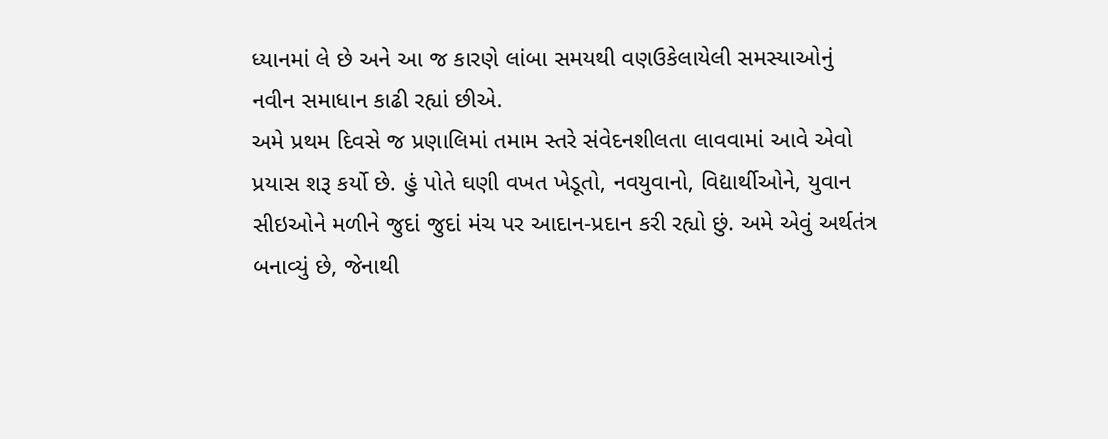ધ્યાનમાં લે છે અને આ જ કારણે લાંબા સમયથી વણઉકેલાયેલી સમસ્યાઓનું નવીન સમાધાન કાઢી રહ્યાં છીએ.
અમે પ્રથમ દિવસે જ પ્રણાલિમાં તમામ સ્તરે સંવેદનશીલતા લાવવામાં આવે એવો પ્રયાસ શરૂ કર્યો છે. હું પોતે ઘણી વખત ખેડૂતો, નવયુવાનો, વિદ્યાર્થીઓને, યુવાન સીઇઓને મળીને જુદાં જુદાં મંચ પર આદાન-પ્રદાન કરી રહ્યો છું. અમે એવું અર્થતંત્ર બનાવ્યું છે, જેનાથી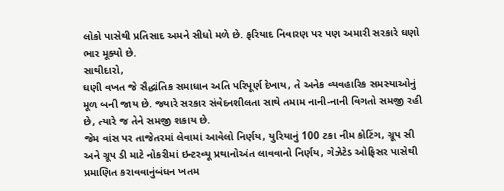લોકો પાસેથી પ્રતિસાદ અમને સીધો મળે છે. ફરિયાદ નિવારણ પર પણ અમારી સરકારે ઘણો ભાર મૂક્યો છે.
સાથીદારો,
ઘણી વખત જે સૈદ્ધાંતિક સમાધાન અતિ પરિપૂર્ણ દેખાય, તે અનેક વ્યવહારિક સમસ્યાઓનું મૂળ બની જાય છે. જ્યારે સરકાર સંવેદનશીલતા સાથે તમામ નાની-નાની વિગતો સમજી રહી છે, ત્યારે જ તેને સમજી શકાય છે.
જેમ વાંસ પર તાજેતરમાં લેવામાં આવેલો નિર્ણય, યુરિયાનું 100 ટકા નીમ કોટિંગ, ગ્રૂપ સી અને ગ્રૂપ ડી માટે નોકરીમાં ઇન્ટરવ્યૂ પ્રથાનોઅંત લાવવાનો નિર્ણય, ગેઝેટેડ ઓફિસર પાસેથી પ્રમાણિત કરાવવાનુંબંધન ખતમ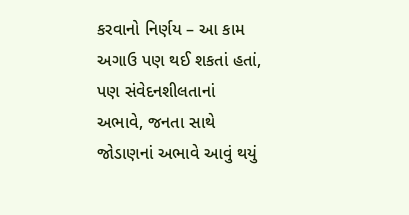કરવાનો નિર્ણય – આ કામ અગાઉ પણ થઈ શકતાં હતાં, પણ સંવેદનશીલતાનાં અભાવે, જનતા સાથે જોડાણનાં અભાવે આવું થયું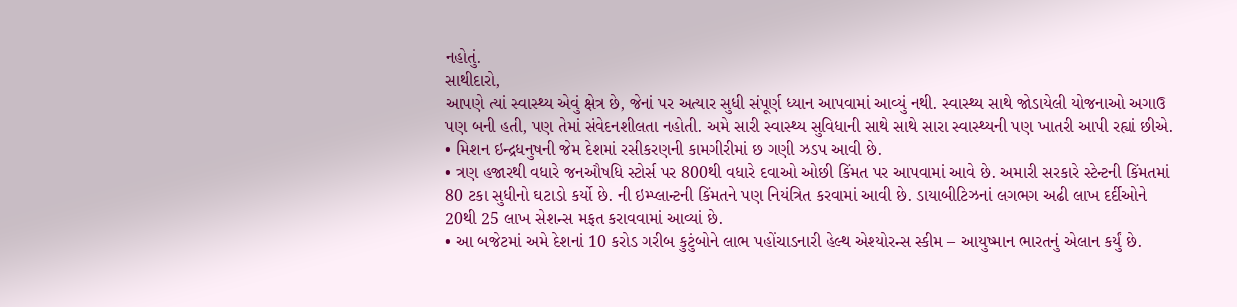નહોતું.
સાથીદારો,
આપણે ત્યાં સ્વાસ્થ્ય એવું ક્ષેત્ર છે, જેનાં પર અત્યાર સુધી સંપૂર્ણ ધ્યાન આપવામાં આવ્યું નથી. સ્વાસ્થ્ય સાથે જોડાયેલી યોજનાઓ અગાઉ પણ બની હતી, પણ તેમાં સંવેદનશીલતા નહોતી. અમે સારી સ્વાસ્થ્ય સુવિધાની સાથે સાથે સારા સ્વાસ્થ્યની પણ ખાતરી આપી રહ્યાં છીએ.
• મિશન ઇન્દ્રધનુષની જેમ દેશમાં રસીકરણની કામગીરીમાં છ ગણી ઝડપ આવી છે.
• ત્રણ હજારથી વધારે જનઔષધિ સ્ટોર્સ પર 800થી વધારે દવાઓ ઓછી કિંમત પર આપવામાં આવે છે. અમારી સરકારે સ્ટેન્ટની કિંમતમાં 80 ટકા સુધીનો ઘટાડો કર્યો છે. ની ઇમ્પ્લાન્ટની કિંમતને પણ નિયંત્રિત કરવામાં આવી છે. ડાયાબીટિઝનાં લગભગ અઢી લાખ દર્દીઓને 20થી 25 લાખ સેશન્સ મફત કરાવવામાં આવ્યાં છે.
• આ બજેટમાં અમે દેશનાં 10 કરોડ ગરીબ કુટુંબોને લાભ પહોંચાડનારી હેલ્થ એશ્યોરન્સ સ્કીમ – આયુષ્માન ભારતનું એલાન કર્યું છે.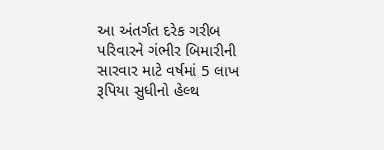આ અંતર્ગત દરેક ગરીબ પરિવારને ગંભીર બિમારીની સારવાર માટે વર્ષમાં 5 લાખ રૂપિયા સુધીનો હેલ્થ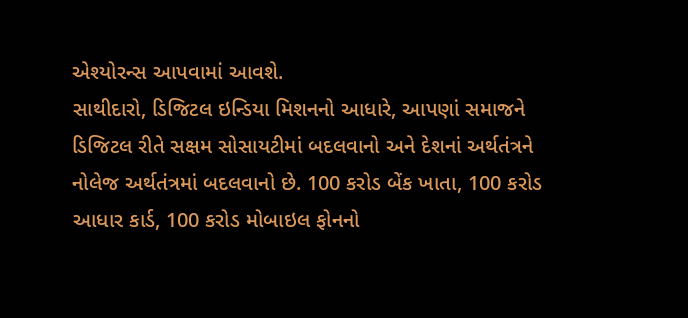એશ્યોરન્સ આપવામાં આવશે.
સાથીદારો, ડિજિટલ ઇન્ડિયા મિશનનો આધારે, આપણાં સમાજને ડિજિટલ રીતે સક્ષમ સોસાયટીમાં બદલવાનો અને દેશનાં અર્થતંત્રને નોલેજ અર્થતંત્રમાં બદલવાનો છે. 100 કરોડ બેંક ખાતા, 100 કરોડ આધાર કાર્ડ, 100 કરોડ મોબાઇલ ફોનનો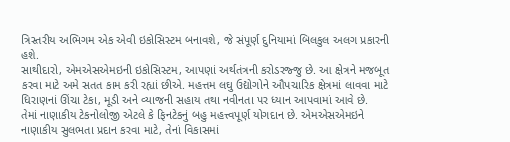ત્રિસ્તરીય અભિગમ એક એવી ઇકોસિસ્ટમ બનાવશે, જે સંપૂર્ણ દુનિયામાં બિલકુલ અલગ પ્રકારની હશે.
સાથીદારો, એમએસએમઇની ઇકોસિસ્ટમ, આપણાં અર્થતંત્રની કરોડરજ્જુ છે. આ ક્ષેત્રને મજબૂત કરવા માટે અમે સતત કામ કરી રહ્યાં છીએ. મહત્તમ લઘુ ઉદ્યોગોને ઔપચારિક ક્ષેત્રમાં લાવવા માટે ધિરાણનાં ઊંચા ટેકા, મૂડી અને વ્યાજની સહાય તથા નવીનતા પર ધ્યાન આપવામાં આવે છે.
તેમાં નાણાકીય ટેકનોલોજી એટલે કે ફિનટેકનું બહુ મહત્ત્વપૂર્ણ યોગદાન છે. એમએસએમઇને નાણાકીય સુલભતા પ્રદાન કરવા માટે, તેનાં વિકાસમાં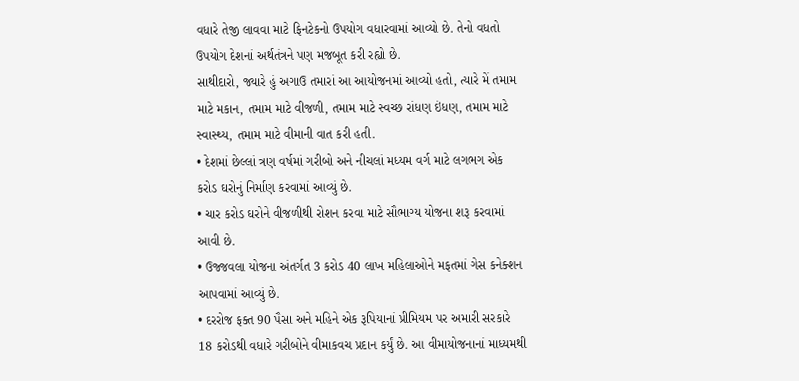વધારે તેજી લાવવા માટે ફિનટેકનો ઉપયોગ વધારવામાં આવ્યો છે. તેનો વધતો ઉપયોગ દેશનાં અર્થતંત્રને પણ મજબૂત કરી રહ્યો છે.
સાથીદારો, જ્યારે હું અગાઉ તમારાં આ આયોજનમાં આવ્યો હતો, ત્યારે મેં તમામ માટે મકાન, તમામ માટે વીજળી, તમામ માટે સ્વચ્છ રાંધણ ઇંધણ, તમામ માટે સ્વાસ્થ્ય, તમામ માટે વીમાની વાત કરી હતી.
• દેશમાં છેલ્લાં ત્રણ વર્ષમાં ગરીબો અને નીચલાં મધ્યમ વર્ગ માટે લગભગ એક કરોડ ઘરોનું નિર્માણ કરવામાં આવ્યું છે.
• ચાર કરોડ ઘરોને વીજળીથી રોશન કરવા માટે સૌભાગ્ય યોજના શરૂ કરવામાં આવી છે.
• ઉજ્જવલા યોજના અંતર્ગત 3 કરોડ 40 લાખ મહિલાઓને મફતમાં ગેસ કનેક્શન આપવામાં આવ્યું છે.
• દરરોજ ફક્ત 90 પૈસા અને મહિને એક રૂપિયાનાં પ્રીમિયમ પર અમારી સરકારે 18 કરોડથી વધારે ગરીબોને વીમાકવચ પ્રદાન કર્યું છે. આ વીમાયોજનાનાં માધ્યમથી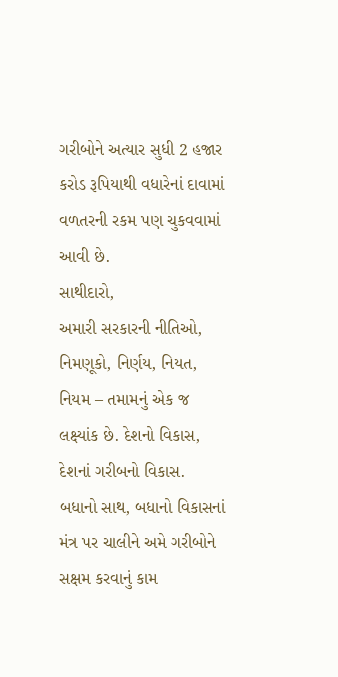ગરીબોને અત્યાર સુધી 2 હજાર કરોડ રૂપિયાથી વધારેનાં દાવામાં વળતરની રકમ પણ ચુકવવામાં આવી છે.
સાથીદારો,
અમારી સરકારની નીતિઓ, નિમણૂકો, નિર્ણય, નિયત, નિયમ – તમામનું એક જ લક્ષ્યાંક છે. દેશનો વિકાસ, દેશનાં ગરીબનો વિકાસ. બધાનો સાથ, બધાનો વિકાસનાં મંત્ર પર ચાલીને અમે ગરીબોને સક્ષમ કરવાનું કામ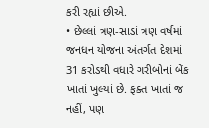કરી રહ્યાં છીએ.
• છેલ્લાં ત્રણ-સાડાં ત્રણ વર્ષમાં જનધન યોજના અંતર્ગત દેશમાં 31 કરોડથી વધારે ગરીબોનાં બેંક ખાતાં ખુલ્યાં છે. ફક્ત ખાતાં જ નહીં, પણ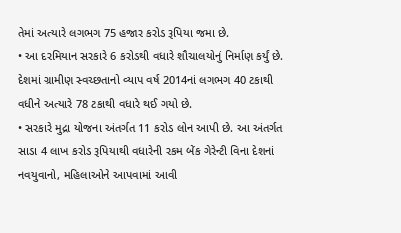તેમાં અત્યારે લગભગ 75 હજાર કરોડ રૂપિયા જમા છે.
• આ દરમિયાન સરકારે 6 કરોડથી વધારે શૌચાલયોનું નિર્માણ કર્યું છે. દેશમાં ગ્રામીણ સ્વચ્છતાનો વ્યાપ વર્ષ 2014નાં લગભગ 40 ટકાથી વધીને અત્યારે 78 ટકાથી વધારે થઈ ગયો છે.
• સરકારે મુદ્રા યોજના અંતર્ગત 11 કરોડ લોન આપી છે. આ અંતર્ગત સાડા 4 લાખ કરોડ રૂપિયાથી વધારેની રકમ બેંક ગેરેન્ટી વિના દેશનાં નવયુવાનો, મહિલાઓને આપવામાં આવી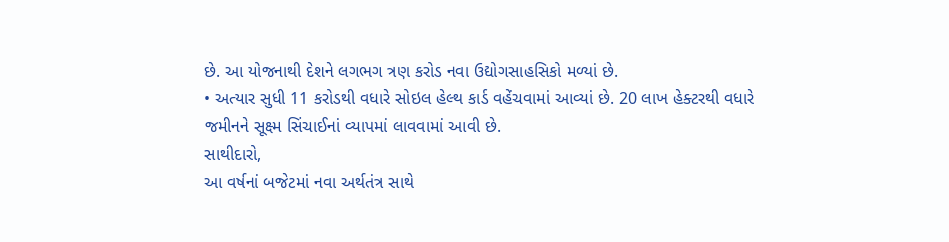છે. આ યોજનાથી દેશને લગભગ ત્રણ કરોડ નવા ઉદ્યોગસાહસિકો મળ્યાં છે.
• અત્યાર સુધી 11 કરોડથી વધારે સોઇલ હેલ્થ કાર્ડ વહેંચવામાં આવ્યાં છે. 20 લાખ હેક્ટરથી વધારે જમીનને સૂક્ષ્મ સિંચાઈનાં વ્યાપમાં લાવવામાં આવી છે.
સાથીદારો,
આ વર્ષનાં બજેટમાં નવા અર્થતંત્ર સાથે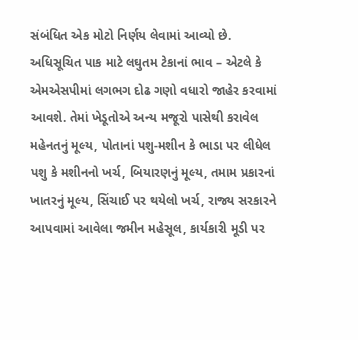સંબંધિત એક મોટો નિર્ણય લેવામાં આવ્યો છે.
અધિસૂચિત પાક માટે લઘુતમ ટેકાનાં ભાવ – એટલે કે એમએસપીમાં લગભગ દોઢ ગણો વધારો જાહેર કરવામાં આવશે. તેમાં ખેડૂતોએ અન્ય મજૂરો પાસેથી કરાવેલ મહેનતનું મૂલ્ય, પોતાનાં પશુ-મશીન કે ભાડા પર લીધેલ પશુ કે મશીનનો ખર્ચ, બિયારણનું મૂલ્ય, તમામ પ્રકારનાં ખાતરનું મૂલ્ય, સિંચાઈ પર થયેલો ખર્ચ, રાજ્ય સરકારને આપવામાં આવેલા જમીન મહેસૂલ, કાર્યકારી મૂડી પર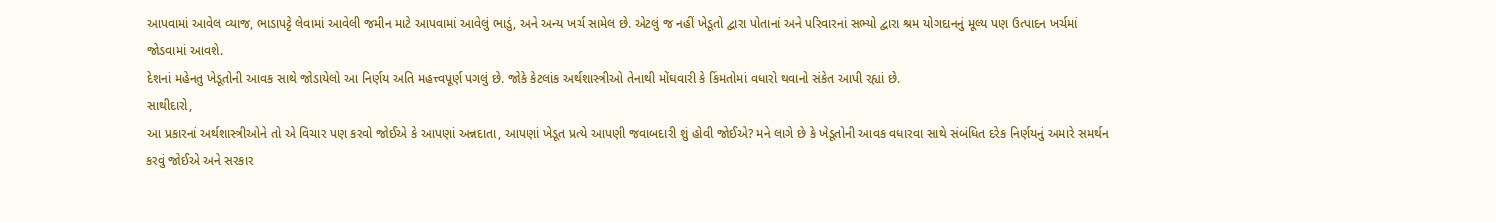આપવામાં આવેલ વ્યાજ, ભાડાપટ્ટે લેવામાં આવેલી જમીન માટે આપવામાં આવેલું ભાડું, અને અન્ય ખર્ચ સામેલ છે. એટલું જ નહીં ખેડૂતો દ્વારા પોતાનાં અને પરિવારનાં સભ્યો દ્વારા શ્રમ યોગદાનનું મૂલ્ય પણ ઉત્પાદન ખર્ચમાં જોડવામાં આવશે.
દેશનાં મહેનતુ ખેડૂતોની આવક સાથે જોડાયેલો આ નિર્ણય અતિ મહત્ત્વપૂર્ણ પગલું છે. જોકે કેટલાંક અર્થશાસ્ત્રીઓ તેનાથી મોંઘવારી કે કિંમતોમાં વધારો થવાનો સંકેત આપી રહ્યાં છે.
સાથીદારો,
આ પ્રકારનાં અર્થશાસ્ત્રીઓને તો એ વિચાર પણ કરવો જોઈએ કે આપણાં અન્નદાતા, આપણાં ખેડૂત પ્રત્યે આપણી જવાબદારી શું હોવી જોઈએ? મને લાગે છે કે ખેડૂતોની આવક વધારવા સાથે સંબંધિત દરેક નિર્ણયનું અમારે સમર્થન કરવું જોઈએ અને સરકાર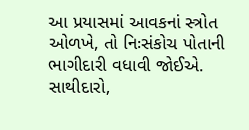આ પ્રયાસમાં આવકનાં સ્ત્રોત ઓળખે, તો નિઃસંકોચ પોતાની ભાગીદારી વધાવી જોઈએ.
સાથીદારો,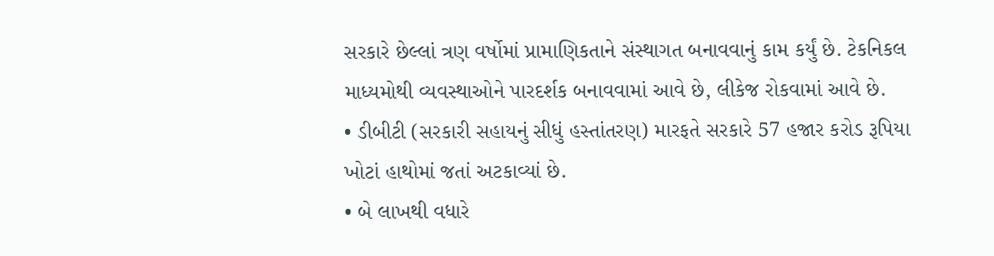સરકારે છેલ્લાં ત્રણ વર્ષોમાં પ્રામાણિકતાને સંસ્થાગત બનાવવાનું કામ કર્યું છે. ટેકનિકલ માધ્યમોથી વ્યવસ્થાઓને પારદર્શક બનાવવામાં આવે છે, લીકેજ રોકવામાં આવે છે.
• ડીબીટી (સરકારી સહાયનું સીધું હસ્તાંતરણ) મારફતે સરકારે 57 હજાર કરોડ રૂપિયા ખોટાં હાથોમાં જતાં અટકાવ્યાં છે.
• બે લાખથી વધારે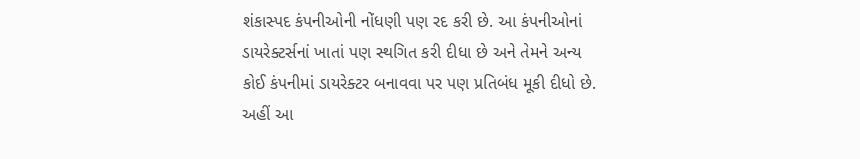શંકાસ્પદ કંપનીઓની નોંધણી પણ રદ કરી છે. આ કંપનીઓનાં ડાયરેક્ટર્સનાં ખાતાં પણ સ્થગિત કરી દીધા છે અને તેમને અન્ય કોઈ કંપનીમાં ડાયરેક્ટર બનાવવા પર પણ પ્રતિબંધ મૂકી દીધો છે.
અહીં આ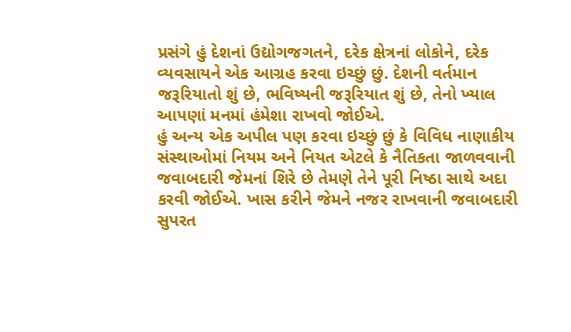પ્રસંગે હું દેશનાં ઉદ્યોગજગતને, દરેક ક્ષેત્રનાં લોકોને, દરેક વ્યવસાયને એક આગ્રહ કરવા ઇચ્છું છું. દેશની વર્તમાન જરૂરિયાતો શું છે, ભવિષ્યની જરૂરિયાત શું છે, તેનો ખ્યાલ આપણાં મનમાં હંમેશા રાખવો જોઈએ.
હું અન્ય એક અપીલ પણ કરવા ઇચ્છું છું કે વિવિધ નાણાકીય સંસ્થાઓમાં નિયમ અને નિયત એટલે કે નૈતિકતા જાળવવાની જવાબદારી જેમનાં શિરે છે તેમણે તેને પૂરી નિષ્ઠા સાથે અદા કરવી જોઈએ. ખાસ કરીને જેમને નજર રાખવાની જવાબદારી સુપરત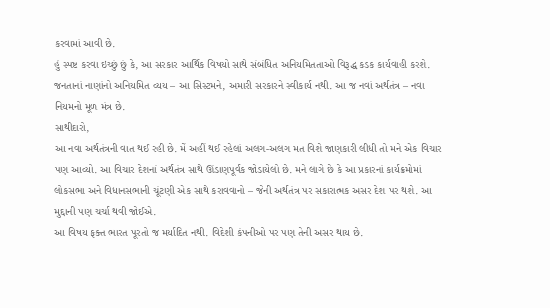કરવામાં આવી છે.
હું સ્પષ્ટ કરવા ઇચ્છું છું કે, આ સરકાર આર્થિક વિષયો સાથે સંબંધિત અનિયમિતતાઓ વિરૂદ્ધ કડક કાર્યવાહી કરશે. જનતાનાં નાણાંનો અનિયમિત વ્યય – આ સિસ્ટમને, અમારી સરકારને સ્વીકાર્ય નથી. આ જ નવાં અર્થતંત્ર – નવા નિયમનો મૂળ મંત્ર છે.
સાથીદારો,
આ નવા અર્થતંત્રની વાત થઈ રહી છે. મેં અહીં થઈ રહેલાં અલગ-અલગ મત વિશે જાણકારી લીધી તો મને એક વિચાર પણ આવ્યો. આ વિચાર દેશનાં અર્થતંત્ર સાથે ઊંડાણપૂર્વક જોડાયેલો છે. મને લાગે છે કે આ પ્રકારનાં કાર્યક્રમોમાં લોકસભા અને વિધાનસભાની ચૂંટણી એક સાથે કરાવવાનો – જેની અર્થતંત્ર પર સકારાત્મક અસર દેશ પર થશે. આ મુદ્દાની પણ ચર્ચા થવી જોઈએ.
આ વિષય ફક્ત ભારત પૂરતો જ મર્યાદિત નથી. વિદેશી કંપનીઓ પર પણ તેની અસર થાય છે.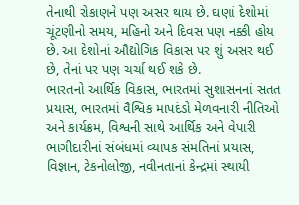તેનાથી રોકાણને પણ અસર થાય છે. ઘણાં દેશોમાં ચૂંટણીનો સમય, મહિનો અને દિવસ પણ નક્કી હોય છે. આ દેશોનાં ઔદ્યોગિક વિકાસ પર શું અસર થઈ છે, તેનાં પર પણ ચર્ચા થઈ શકે છે.
ભારતનો આર્થિક વિકાસ, ભારતમાં સુશાસનનાં સતત પ્રયાસ, ભારતમાં વૈશ્વિક માપદંડો મેળવનારી નીતિઓ અને કાર્યક્રમ, વિશ્વની સાથે આર્થિક અને વેપારી ભાગીદારીનાં સંબંધમાં વ્યાપક સંમતિનાં પ્રયાસ, વિજ્ઞાન, ટેકનોલોજી, નવીનતાનાં કેન્દ્રમાં સ્થાયી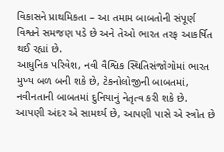વિકાસને પ્રાથમિકતા – આ તમામ બાબતોની સંપૂર્ણ વિશ્વને સમજણ પડે છે અને તેઓ ભારત તરફ આકર્ષિત થઈ રહ્યાં છે.
આધુનિક પરિવેશ, નવી વૈશ્વિક સ્થિતિસંજોગોમાં ભારત મુખ્ય બળ બની શકે છે, ટેકનોલોજીની બાબતમાં, નવીનતાની બાબતમાં દુનિયાનું નેતૃત્વ કરી શકે છે.
આપણી અંદર એ સામર્થ્ય છે, આપણી પાસે એ સ્ત્રોત છે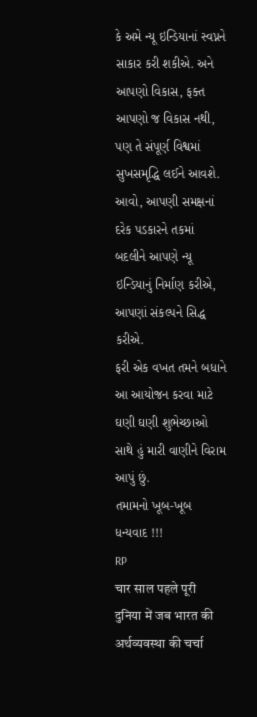કે અમે ન્યૂ ઇન્ડિયાનાં સ્વપ્નને સાકાર કરી શકીએ. અને આપણો વિકાસ, ફક્ત આપણો જ વિકાસ નથી, પણ તે સંપૂર્ણ વિશ્વમાં સુખસમૃદ્ધિ લઈને આવશે.
આવો, આપણી સમક્ષનાં દરેક પડકારને તકમાં બદલીને આપણે ન્યૂ ઇન્ડિયાનું નિર્માણ કરીએ, આપણાં સંકલ્પને સિદ્ધ કરીએ.
ફરી એક વખત તમને બધાને આ આયોજન કરવા માટે ઘણી ઘણી શુભેચ્છાઓ સાથે હું મારી વાણીને વિરામ આપું છું.
તમામનો ખૂબ-ખૂબ ધન્યવાદ !!!
RP
चार साल पहले पूरी दुनिया में जब भारत की अर्थव्यवस्था की चर्चा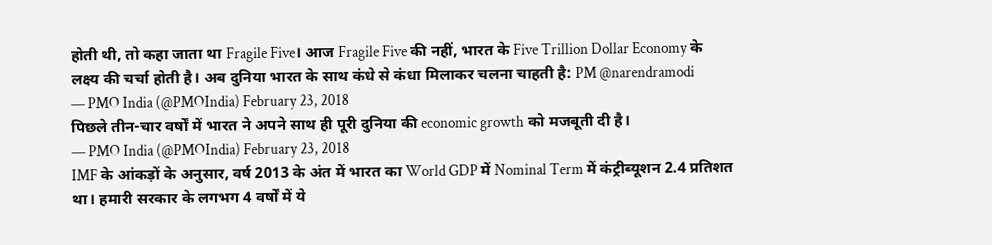होती थी, तो कहा जाता था Fragile Five। आज Fragile Five की नहीं, भारत के Five Trillion Dollar Economy के लक्ष्य की चर्चा होती है। अब दुनिया भारत के साथ कंधे से कंधा मिलाकर चलना चाहती है: PM @narendramodi
— PMO India (@PMOIndia) February 23, 2018
पिछले तीन-चार वर्षों में भारत ने अपने साथ ही पूरी दुनिया की economic growth को मजबूती दी है।
— PMO India (@PMOIndia) February 23, 2018
IMF के आंकड़ों के अनुसार, वर्ष 2013 के अंत में भारत का World GDP में Nominal Term में कंट्रीब्यूशन 2.4 प्रतिशत था। हमारी सरकार के लगभग 4 वर्षों में ये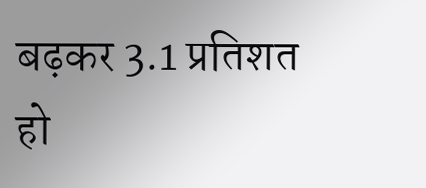बढ़कर 3.1 प्रतिशत हो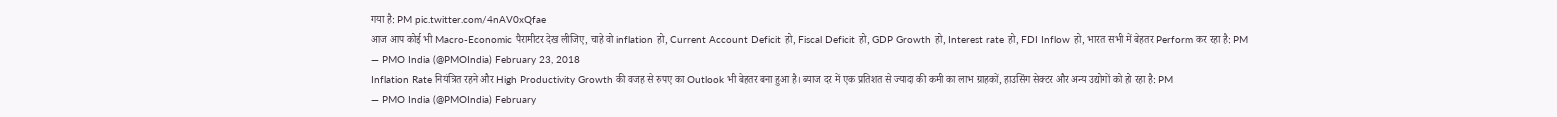गया है: PM pic.twitter.com/4nAV0xQfae
आज आप कोई भी Macro-Economic पैरामीटर देख लीजिए, चाहे वो inflation हो, Current Account Deficit हो, Fiscal Deficit हो, GDP Growth हो, Interest rate हो, FDI Inflow हो, भारत सभी में बेहतर Perform कर रहा है: PM
— PMO India (@PMOIndia) February 23, 2018
Inflation Rate नियंत्रित रहने और High Productivity Growth की वजह से रुपए का Outlook भी बेहतर बना हुआ है। ब्याज दर में एक प्रतिशत से ज्यादा की कमी का लाभ ग्राहकों, हाउसिंग सेक्टर और अन्य उद्योगों को हो रहा है: PM
— PMO India (@PMOIndia) February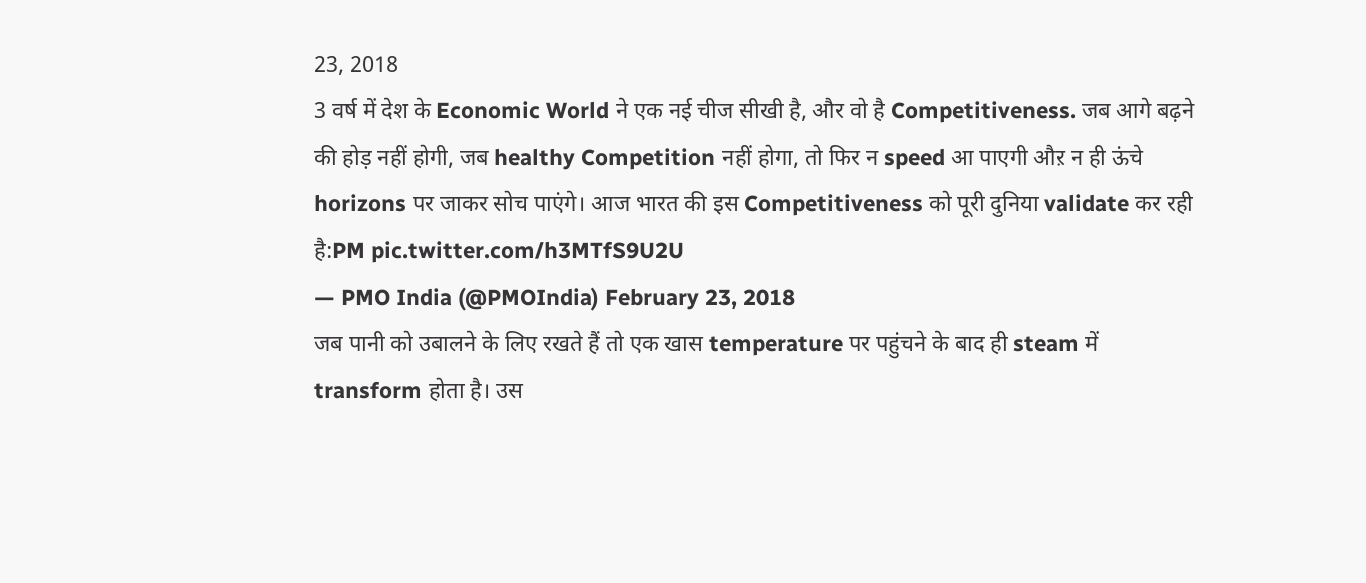23, 2018
3 वर्ष में देश के Economic World ने एक नई चीज सीखी है, और वो है Competitiveness. जब आगे बढ़ने की होड़ नहीं होगी, जब healthy Competition नहीं होगा, तो फिर न speed आ पाएगी औऱ न ही ऊंचे horizons पर जाकर सोच पाएंगे। आज भारत की इस Competitiveness को पूरी दुनिया validate कर रही है:PM pic.twitter.com/h3MTfS9U2U
— PMO India (@PMOIndia) February 23, 2018
जब पानी को उबालने के लिए रखते हैं तो एक खास temperature पर पहुंचने के बाद ही steam में transform होता है। उस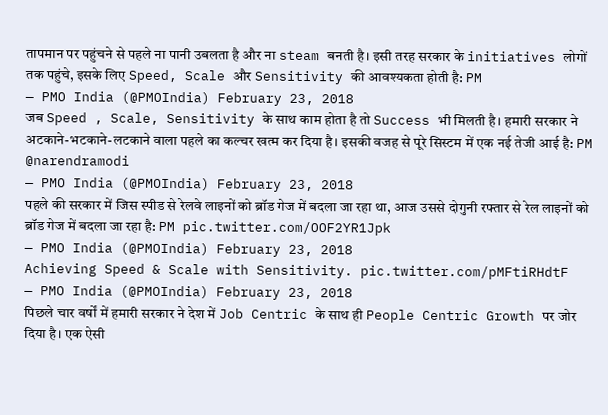तापमान पर पहुंचने से पहले ना पानी उबलता है और ना steam बनती है। इसी तरह सरकार के initiatives लोगों तक पहुंचे, इसके लिए Speed, Scale और Sensitivity की आवश्यकता होती है: PM
— PMO India (@PMOIndia) February 23, 2018
जब Speed , Scale, Sensitivity के साथ काम होता है तो Success भी मिलती है। हमारी सरकार ने अटकाने-भटकाने-लटकाने वाला पहले का कल्चर खत्म कर दिया है। इसकी वजह से पूरे सिस्टम में एक नई तेजी आई है: PM @narendramodi
— PMO India (@PMOIndia) February 23, 2018
पहले की सरकार में जिस स्पीड से रेलवे लाइनों को ब्रॉड गेज में बदला जा रहा था, आज उससे दोगुनी रफ्तार से रेल लाइनों को ब्रॉड गेज में बदला जा रहा है: PM pic.twitter.com/OOF2YR1Jpk
— PMO India (@PMOIndia) February 23, 2018
Achieving Speed & Scale with Sensitivity. pic.twitter.com/pMFtiRHdtF
— PMO India (@PMOIndia) February 23, 2018
पिछले चार वर्षों में हमारी सरकार ने देश में Job Centric के साथ ही People Centric Growth पर जोर दिया है। एक ऐसी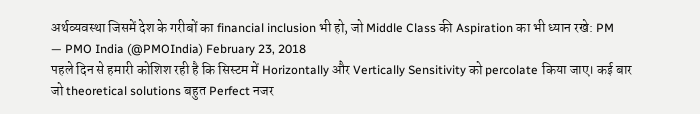अर्थव्यवस्था जिसमें देश के गरीबों का financial inclusion भी हो, जो Middle Class की Aspiration का भी ध्यान रखे: PM
— PMO India (@PMOIndia) February 23, 2018
पहले दिन से हमारी कोशिश रही है कि सिस्टम में Horizontally और Vertically Sensitivity को percolate किया जाए। कई बार जो theoretical solutions बहुत Perfect नजर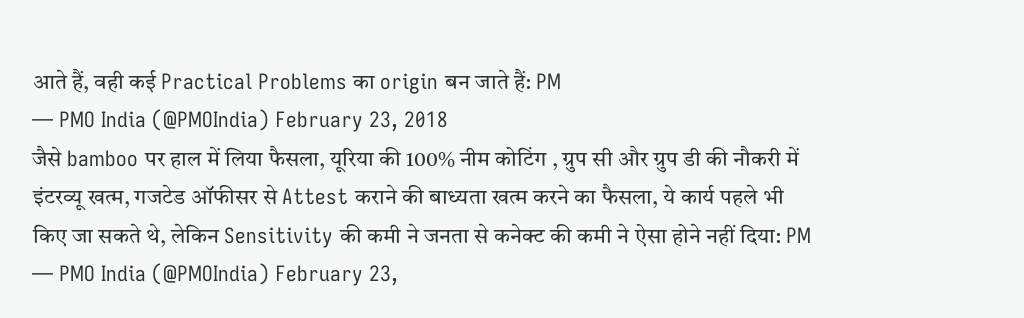आते हैं, वही कई Practical Problems का origin बन जाते हैं: PM
— PMO India (@PMOIndia) February 23, 2018
जैसे bamboo पर हाल में लिया फैसला, यूरिया की 100% नीम कोटिंग , ग्रुप सी और ग्रुप डी की नौकरी में इंटरव्यू खत्म, गजटेड ऑफीसर से Attest कराने की बाध्यता खत्म करने का फैसला, ये कार्य पहले भी किए जा सकते थे, लेकिन Sensitivity की कमी ने जनता से कनेक्ट की कमी ने ऐसा होने नहीं दिया: PM
— PMO India (@PMOIndia) February 23,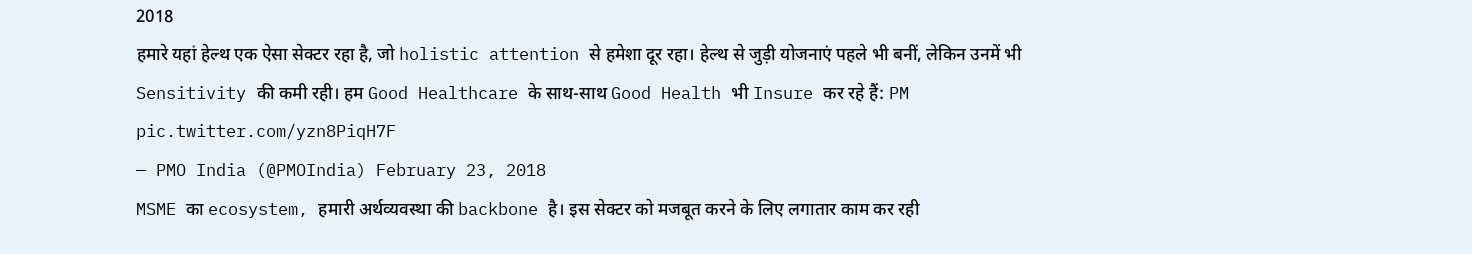2018
हमारे यहां हेल्थ एक ऐसा सेक्टर रहा है, जो holistic attention से हमेशा दूर रहा। हेल्थ से जुड़ी योजनाएं पहले भी बनीं, लेकिन उनमें भी Sensitivity की कमी रही। हम Good Healthcare के साथ-साथ Good Health भी Insure कर रहे हैं: PM pic.twitter.com/yzn8PiqH7F
— PMO India (@PMOIndia) February 23, 2018
MSME का ecosystem, हमारी अर्थव्यवस्था की backbone है। इस सेक्टर को मजबूत करने के लिए लगातार काम कर रही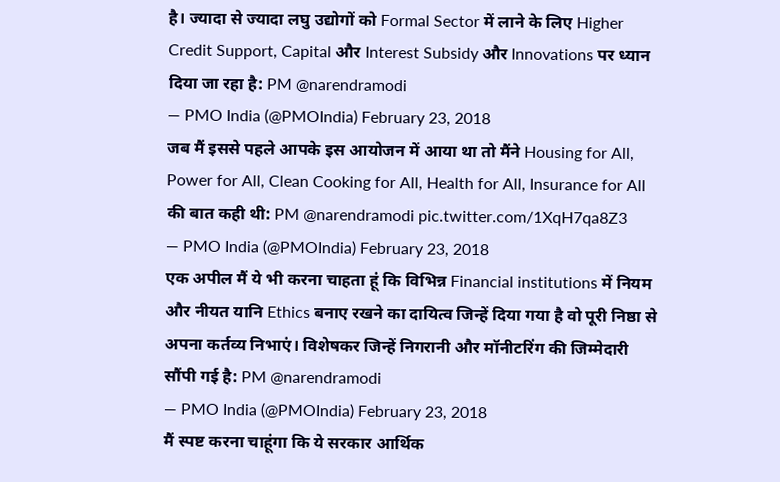है। ज्यादा से ज्यादा लघु उद्योगों को Formal Sector में लाने के लिए Higher Credit Support, Capital और Interest Subsidy और Innovations पर ध्यान दिया जा रहा है: PM @narendramodi
— PMO India (@PMOIndia) February 23, 2018
जब मैं इससे पहले आपके इस आयोजन में आया था तो मैंने Housing for All, Power for All, Clean Cooking for All, Health for All, Insurance for All की बात कही थी: PM @narendramodi pic.twitter.com/1XqH7qa8Z3
— PMO India (@PMOIndia) February 23, 2018
एक अपील मैं ये भी करना चाहता हूं कि विभिन्न Financial institutions में नियम और नीयत यानि Ethics बनाए रखने का दायित्व जिन्हें दिया गया है वो पूरी निष्ठा से अपना कर्तव्य निभाएं। विशेषकर जिन्हें निगरानी और मॉनीटरिंग की जिम्मेदारी सौंपी गई है: PM @narendramodi
— PMO India (@PMOIndia) February 23, 2018
मैं स्पष्ट करना चाहूंगा कि ये सरकार आर्थिक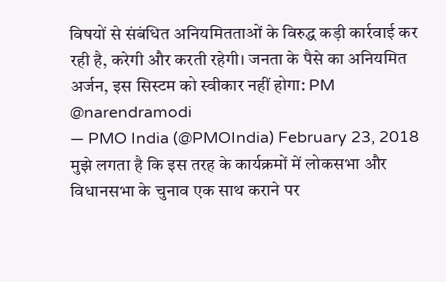विषयों से संबंधित अनियमितताओं के विरुद्ध कड़ी कार्रवाई कर रही है, करेगी और करती रहेगी। जनता के पैसे का अनियमित अर्जन, इस सिस्टम को स्वीकार नहीं होगा: PM @narendramodi
— PMO India (@PMOIndia) February 23, 2018
मुझे लगता है कि इस तरह के कार्यक्रमों में लोकसभा और विधानसभा के चुनाव एक साथ कराने पर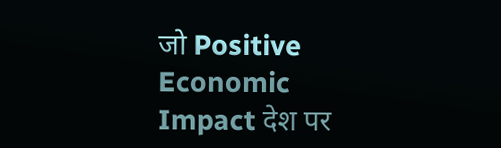जो Positive Economic Impact देश पर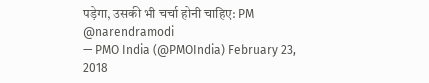पड़ेगा, उसकी भी चर्चा होनी चाहिए: PM @narendramodi
— PMO India (@PMOIndia) February 23, 2018